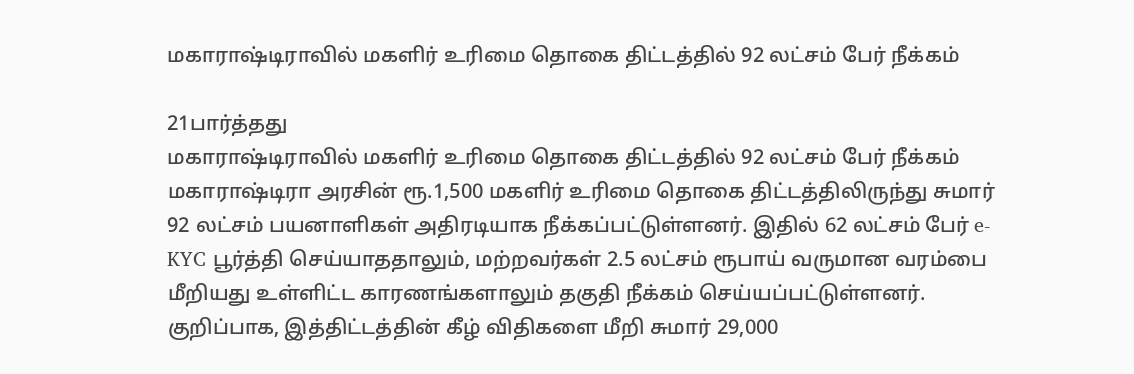மகாராஷ்டிராவில் மகளிர் உரிமை தொகை திட்டத்தில் 92 லட்சம் பேர் நீக்கம்

21பார்த்தது
மகாராஷ்டிராவில் மகளிர் உரிமை தொகை திட்டத்தில் 92 லட்சம் பேர் நீக்கம்
மகாராஷ்டிரா அரசின் ரூ.1,500 மகளிர் உரிமை தொகை திட்டத்திலிருந்து சுமார் 92 லட்சம் பயனாளிகள் அதிரடியாக நீக்கப்பட்டுள்ளனர். இதில் 62 லட்சம் பேர் e-KYC பூர்த்தி செய்யாததாலும், மற்றவர்கள் 2.5 லட்சம் ரூபாய் வருமான வரம்பை மீறியது உள்ளிட்ட காரணங்களாலும் தகுதி நீக்கம் செய்யப்பட்டுள்ளனர். குறிப்பாக, இத்திட்டத்தின் கீழ் விதிகளை மீறி சுமார் 29,000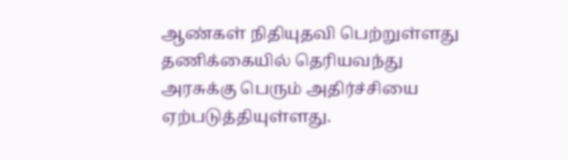ஆண்கள் நிதியுதவி பெற்றுள்ளது தணிக்கையில் தெரியவந்து அரசுக்கு பெரும் அதிர்ச்சியை ஏற்படுத்தியுள்ளது.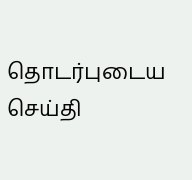தொடர்புடைய செய்தி